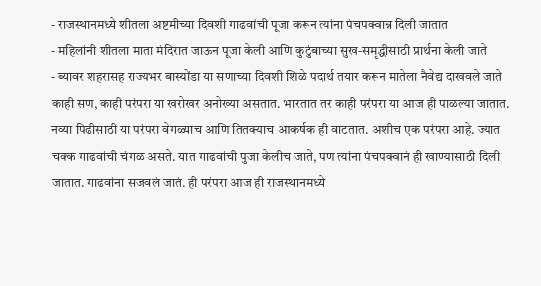- राजस्थानमध्ये शीतला अष्टमीच्या दिवशी गाढवांची पूजा करून त्यांना पंचपक्वान्न दिली जातात
- महिलांनी शीतला माता मंदिरात जाऊन पूजा केली आणि कुटुंबाच्या सुख-समृद्धीसाठी प्रार्थना केली जाते
- ब्यावर शहरासह राज्यभर बास्योंडा या सणाच्या दिवशी शिळे पदार्थ तयार करून मातेला नैवेद्य दाखवले जाते
काही सण, काही परंपरा या खरोखर अनोख्या असतात. भारतात तर काही परंपरा या आज ही पाळल्या जातात. नव्या पिढीसाठी या परंपरा वेगळ्याच आणि तितक्याच आकर्षक ही वाटतात. अशीच एक परंपरा आहे. ज्यात चक्क गाढवांची चंगळ असते. यात गाढवांची पुजा केलीच जाते, पण त्यांना पंचपक्वानं ही खाण्यासाठी दिली जातात. गाढवांना सजवलं जातं. ही परंपरा आज ही राजस्थानमध्ये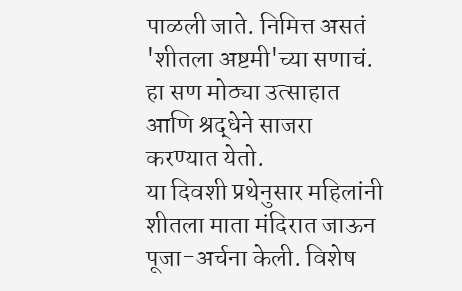पाळली जाते. निमित्त असतं 'शीतला अष्टमी'च्या सणाचं. हा सण मोठ्या उत्साहात आणि श्रद्धेने साजरा करण्यात येतो.
या दिवशी प्रथेनुसार महिलांनी शीतला माता मंदिरात जाऊन पूजा-अर्चना केली. विशेष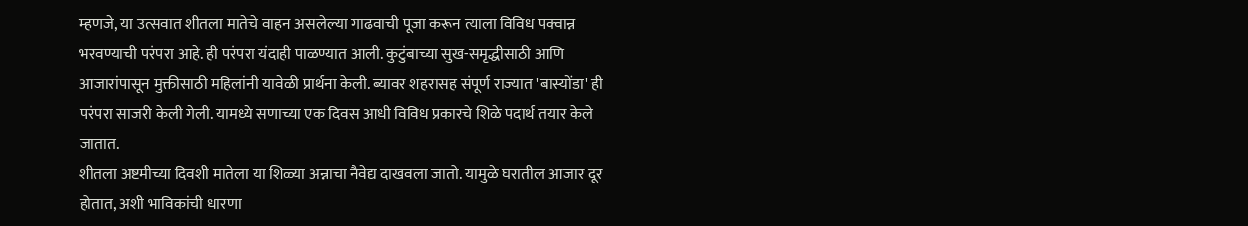म्हणजे, या उत्सवात शीतला मातेचे वाहन असलेल्या गाढवाची पूजा करून त्याला विविध पक्वान्न भरवण्याची परंपरा आहे. ही परंपरा यंदाही पाळण्यात आली. कुटुंबाच्या सुख-समृद्धीसाठी आणि आजारांपासून मुक्तीसाठी महिलांनी यावेळी प्रार्थना केली. ब्यावर शहरासह संपूर्ण राज्यात 'बास्योंडा' ही परंपरा साजरी केली गेली. यामध्ये सणाच्या एक दिवस आधी विविध प्रकारचे शिळे पदार्थ तयार केले जातात.
शीतला अष्टमीच्या दिवशी मातेला या शिळ्या अन्नाचा नैवेद्य दाखवला जातो. यामुळे घरातील आजार दूर होतात, अशी भाविकांची धारणा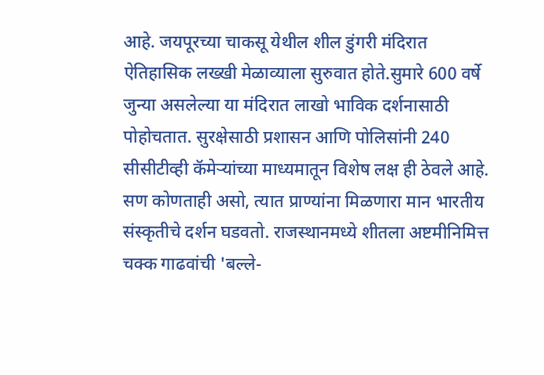आहे. जयपूरच्या चाकसू येथील शील डुंगरी मंदिरात ऐतिहासिक लख्खी मेळाव्याला सुरुवात होते.सुमारे 600 वर्षे जुन्या असलेल्या या मंदिरात लाखो भाविक दर्शनासाठी पोहोचतात. सुरक्षेसाठी प्रशासन आणि पोलिसांनी 240 सीसीटीव्ही कॅमेऱ्यांच्या माध्यमातून विशेष लक्ष ही ठेवले आहे. सण कोणताही असो, त्यात प्राण्यांना मिळणारा मान भारतीय संस्कृतीचे दर्शन घडवतो. राजस्थानमध्ये शीतला अष्टमीनिमित्त चक्क गाढवांची 'बल्ले-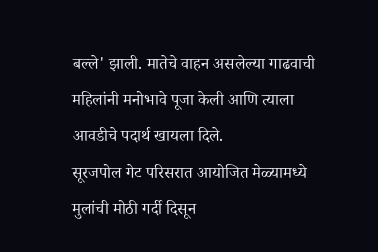बल्ले' झाली. मातेचे वाहन असलेल्या गाढवाची महिलांनी मनोभावे पूजा केली आणि त्याला आवडीचे पदार्थ खायला दिले.
सूरजपोल गेट परिसरात आयोजित मेळ्यामध्ये मुलांची मोठी गर्दी दिसून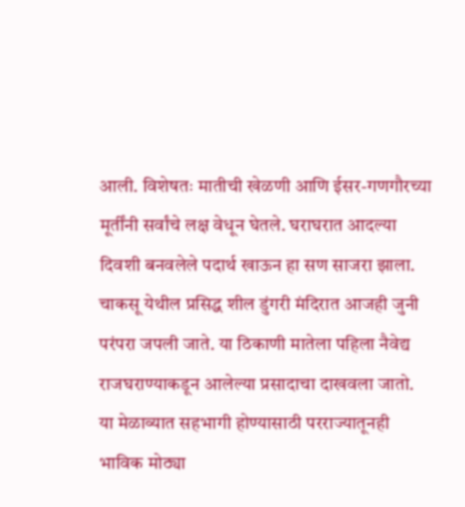आली. विशेषतः मातीची खेळणी आणि ईसर-गणगौरच्या मूर्तींनी सर्वांचे लक्ष वेधून घेतले. घराघरात आदल्या दिवशी बनवलेले पदार्थ खाऊन हा सण साजरा झाला. चाकसू येथील प्रसिद्ध शील डुंगरी मंदिरात आजही जुनी परंपरा जपली जाते. या ठिकाणी मातेला पहिला नैवेद्य राजघराण्याकडून आलेल्या प्रसादाचा दाखवला जातो. या मेळाव्यात सहभागी होण्यासाठी परराज्यातूनही भाविक मोठ्या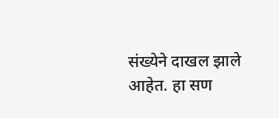संख्येने दाखल झाले आहेत. हा सण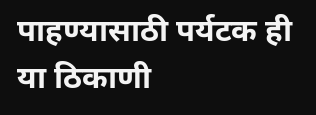पाहण्यासाठी पर्यटक ही या ठिकाणी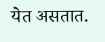येत असतात.